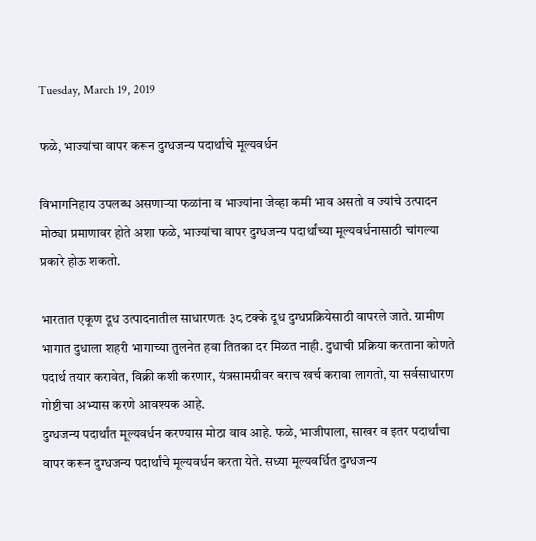Tuesday, March 19, 2019

फळे, भाज्यांचा वापर करून दुग्धजन्य पदार्थांचे मूल्यवर्धन

विभागनिहाय उपलब्ध असणाऱ्या फळांना व भाज्यांना जेव्हा कमी भाव असतो व ज्यांचे उत्पादन मोठ्या प्रमाणावर होते अशा फळे, भाज्यांचा वापर दुग्धजन्य पदार्थांच्या मूल्यवर्धनासाठी चांगल्या प्रकारे होऊ शकतो.

भारतात एकूण दूध उत्पादनातील साधारणतः ३८ टक्के दूध दुग्धप्रक्रियेसाठी वापरले जाते. ग्रामीण भागात दुधाला शहरी भागाच्या तुलनेत हवा तितका दर मिळत नाही. दुधाची प्रक्रिया करताना कोणते पदार्थ तयार करावेत, विक्री कशी करणार, यंत्रसामग्रीवर बराच खर्च करावा लागतो, या सर्वसाधारण गोष्टीचा अभ्यास करणे आवश्‍यक आहे.
दुग्धजन्य पदार्थांत मूल्यवर्धन करण्यास मोठा वाव आहे. फळे, भाजीपाला, साखर व इतर पदार्थांचा वापर करून दुग्धजन्य पदार्थांचे मूल्यवर्धन करता येते. सध्या मूल्यवर्धित दुग्धजन्य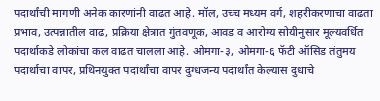पदार्थांची मागणी अनेक कारणांनी वाढत आहे. मॉल, उच्च मध्यम वर्ग, शहरीकरणाचा वाढता प्रभाव, उत्पन्नातील वाढ, प्रक्रिया क्षेत्रात गुंतवणूक, आवड व आरोग्य सोयीनुसार मूल्यवर्धित पदार्थाकडे लोकांचा कल वाढत चालला आहे. ओमगा-३, ओमगा-६ फॅटी ऑसिड तंतुमय पदार्थाचा वापर, प्रथिनयुक्त पदार्थांचा वापर दुग्धजन्य पदार्थांत केल्यास दुधाचे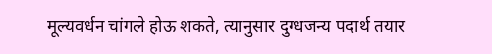मूल्यवर्धन चांगले होऊ शकते, त्यानुसार दुग्धजन्य पदार्थ तयार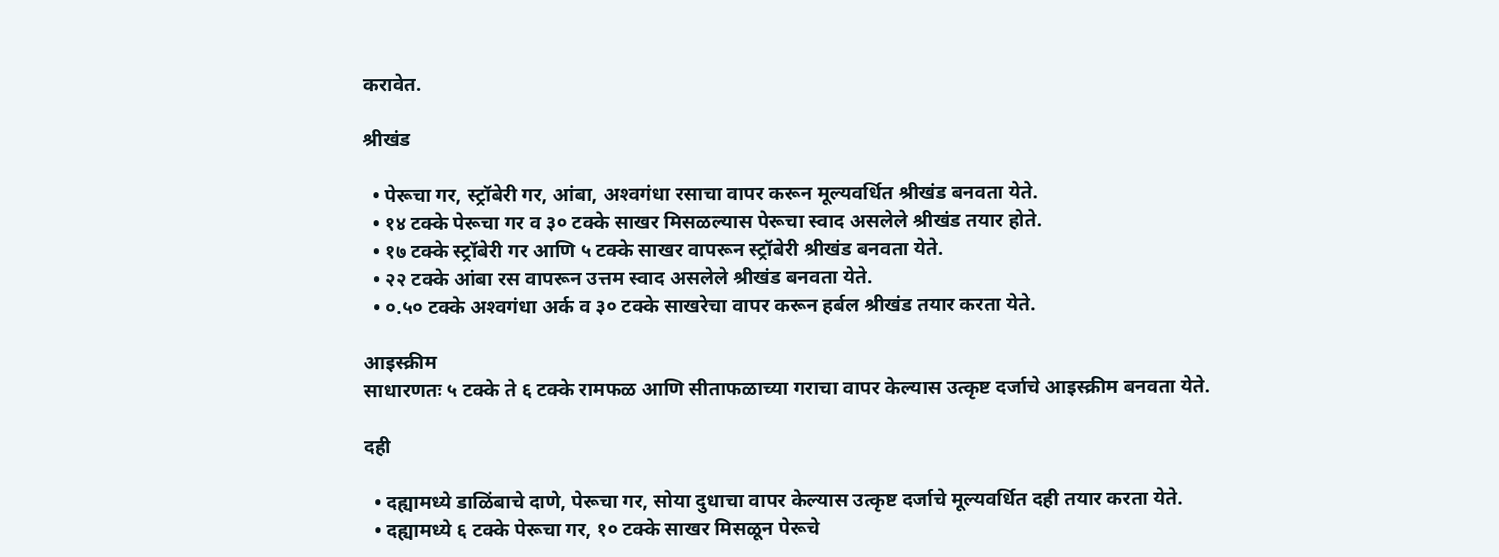करावेत.

श्रीखंड

  • पेरूचा गर, स्ट्रॉबेरी गर, आंबा, अश्‍वगंधा रसाचा वापर करून मूल्यवर्धित श्रीखंड बनवता येते.
  • १४ टक्के पेरूचा गर व ३० टक्के साखर मिसळल्यास पेरूचा स्वाद असलेले श्रीखंड तयार होते.
  • १७ टक्के स्ट्रॉबेरी गर आणि ५ टक्के साखर वापरून स्ट्रॉबेरी श्रीखंड बनवता येते.
  • २२ टक्के आंबा रस वापरून उत्तम स्वाद असलेले श्रीखंड बनवता येते.
  • ०.५० टक्के अश्‍वगंधा अर्क व ३० टक्के साखरेचा वापर करून हर्बल श्रीखंड तयार करता येते.

आइस्क्रीम
साधारणतः ५ टक्के ते ६ टक्के रामफळ आणि सीताफळाच्या गराचा वापर केल्यास उत्कृष्ट दर्जाचे आइस्क्रीम बनवता येते.

दही

  • दह्यामध्ये डाळिंबाचे दाणे, पेरूचा गर, सोया दुधाचा वापर केल्यास उत्कृष्ट दर्जाचे मूल्यवर्धित दही तयार करता येते.
  • दह्यामध्ये ६ टक्के पेरूचा गर, १० टक्के साखर मिसळून पेरूचे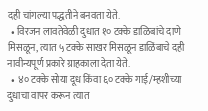दही चांगल्या पद्धतीने बनवता येते.
  • विरजन लावतेवेळी दुधात १० टक्के डाळिबांचे दाणे मिसळून, त्यात ५ टक्के साखर मिसळून डाळिंबाचे दही नावीन्यपूर्ण प्रकारे ग्राहकाला देता येते.
  • ४० टक्के सोया दूध किंवा ६० टक्के गाई/म्हशीच्या दुधाचा वापर करून त्यात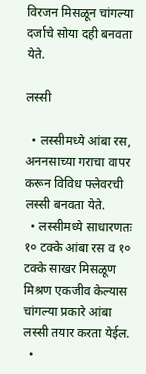विरजन मिसळून चांगल्या दर्जाचे सोया दही बनवता येते.

लस्सी

  • लस्सीमध्ये आंबा रस, अननसाच्या गराचा वापर करून विविध फ्लेवरची लस्सी बनवता येते.
  • लस्सीमध्ये साधारणतः १० टक्के आंबा रस व १० टक्के साखर मिसळूण मिश्रण एकजीव केल्यास चांगल्या प्रकारे आंबा लस्सी तयार करता येईल.
  •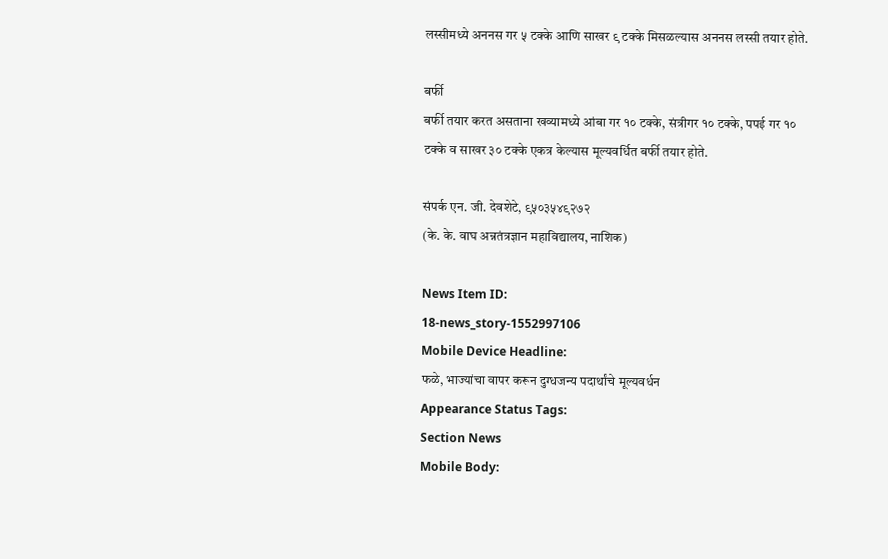लस्सीमध्ये अननस गर ५ टक्के आणि साखर ९ टक्के मिसळल्यास अननस लस्सी तयार होते.

बर्फी
बर्फी तयार करत असताना खव्यामध्ये आंबा गर १० टक्के, संत्रीगर १० टक्के, पपई गर १० टक्के व साखर ३० टक्के एकत्र केल्यास मूल्यवर्धित बर्फी तयार होते.

संपर्क एन. जी. देवशेटे, ९५०३५४९२७२
(के. के. वाघ अन्नतंत्रज्ञान महाविद्यालय, नाशिक)

News Item ID:
18-news_story-1552997106
Mobile Device Headline:
फळे, भाज्यांचा वापर करून दुग्धजन्य पदार्थांचे मूल्यवर्धन
Appearance Status Tags:
Section News
Mobile Body: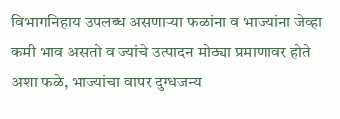विभागनिहाय उपलब्ध असणाऱ्या फळांना व भाज्यांना जेव्हा कमी भाव असतो व ज्यांचे उत्पादन मोठ्या प्रमाणावर होते अशा फळे, भाज्यांचा वापर दुग्धजन्य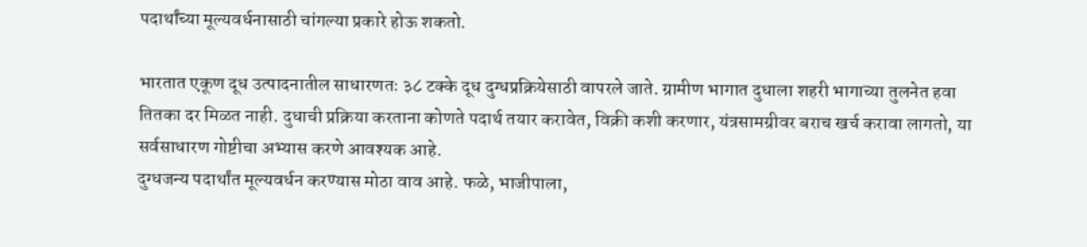पदार्थांच्या मूल्यवर्धनासाठी चांगल्या प्रकारे होऊ शकतो.

भारतात एकूण दूध उत्पादनातील साधारणतः ३८ टक्के दूध दुग्धप्रक्रियेसाठी वापरले जाते. ग्रामीण भागात दुधाला शहरी भागाच्या तुलनेत हवा तितका दर मिळत नाही. दुधाची प्रक्रिया करताना कोणते पदार्थ तयार करावेत, विक्री कशी करणार, यंत्रसामग्रीवर बराच खर्च करावा लागतो, या सर्वसाधारण गोष्टीचा अभ्यास करणे आवश्‍यक आहे.
दुग्धजन्य पदार्थांत मूल्यवर्धन करण्यास मोठा वाव आहे. फळे, भाजीपाला,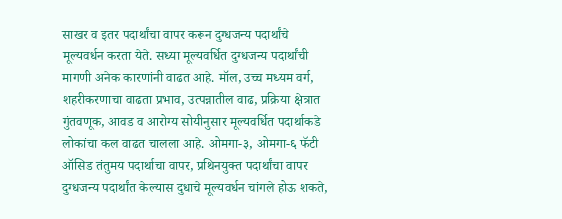साखर व इतर पदार्थांचा वापर करून दुग्धजन्य पदार्थांचे मूल्यवर्धन करता येते. सध्या मूल्यवर्धित दुग्धजन्य पदार्थांची मागणी अनेक कारणांनी वाढत आहे. मॉल, उच्च मध्यम वर्ग, शहरीकरणाचा वाढता प्रभाव, उत्पन्नातील वाढ, प्रक्रिया क्षेत्रात गुंतवणूक, आवड व आरोग्य सोयीनुसार मूल्यवर्धित पदार्थाकडे लोकांचा कल वाढत चालला आहे. ओमगा-३, ओमगा-६ फॅटी ऑसिड तंतुमय पदार्थाचा वापर, प्रथिनयुक्त पदार्थांचा वापर दुग्धजन्य पदार्थांत केल्यास दुधाचे मूल्यवर्धन चांगले होऊ शकते,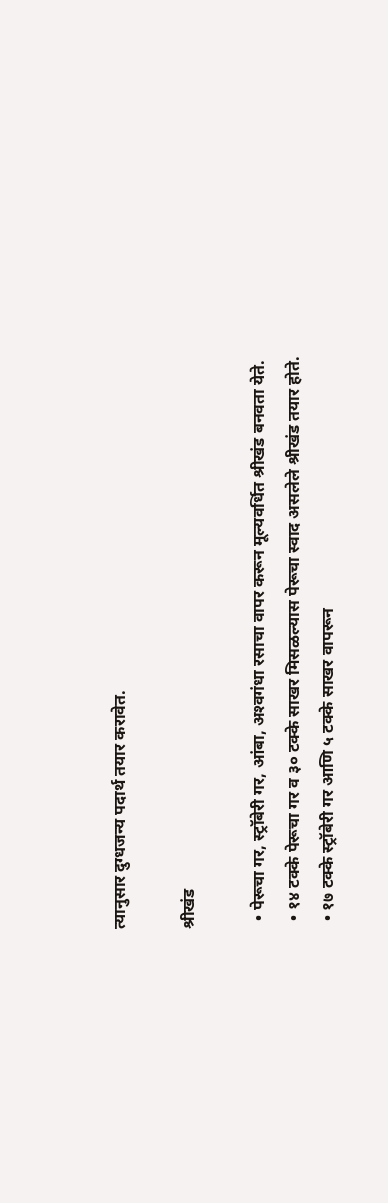त्यानुसार दुग्धजन्य पदार्थ तयार करावेत.

श्रीखंड

  • पेरूचा गर, स्ट्रॉबेरी गर, आंबा, अश्‍वगंधा रसाचा वापर करून मूल्यवर्धित श्रीखंड बनवता येते.
  • १४ टक्के पेरूचा गर व ३० टक्के साखर मिसळल्यास पेरूचा स्वाद असलेले श्रीखंड तयार होते.
  • १७ टक्के स्ट्रॉबेरी गर आणि ५ टक्के साखर वापरून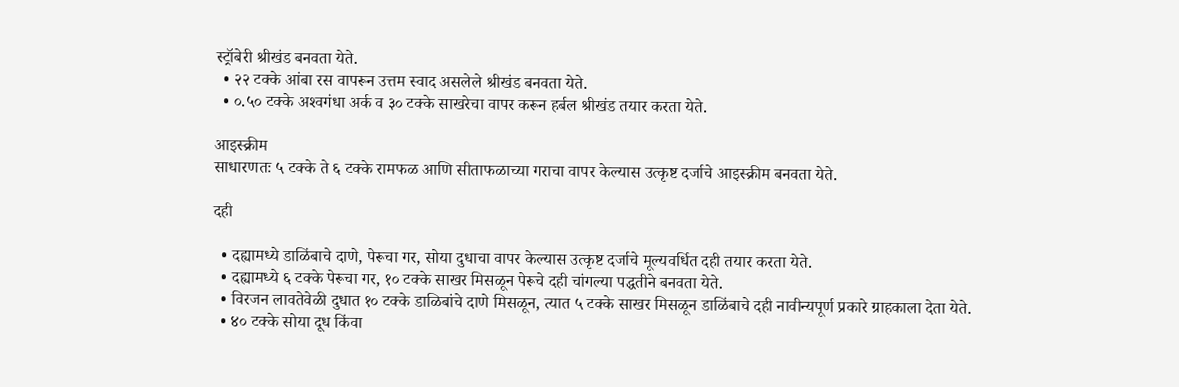स्ट्रॉबेरी श्रीखंड बनवता येते.
  • २२ टक्के आंबा रस वापरून उत्तम स्वाद असलेले श्रीखंड बनवता येते.
  • ०.५० टक्के अश्‍वगंधा अर्क व ३० टक्के साखरेचा वापर करून हर्बल श्रीखंड तयार करता येते.

आइस्क्रीम
साधारणतः ५ टक्के ते ६ टक्के रामफळ आणि सीताफळाच्या गराचा वापर केल्यास उत्कृष्ट दर्जाचे आइस्क्रीम बनवता येते.

दही

  • दह्यामध्ये डाळिंबाचे दाणे, पेरूचा गर, सोया दुधाचा वापर केल्यास उत्कृष्ट दर्जाचे मूल्यवर्धित दही तयार करता येते.
  • दह्यामध्ये ६ टक्के पेरूचा गर, १० टक्के साखर मिसळून पेरूचे दही चांगल्या पद्धतीने बनवता येते.
  • विरजन लावतेवेळी दुधात १० टक्के डाळिबांचे दाणे मिसळून, त्यात ५ टक्के साखर मिसळून डाळिंबाचे दही नावीन्यपूर्ण प्रकारे ग्राहकाला देता येते.
  • ४० टक्के सोया दूध किंवा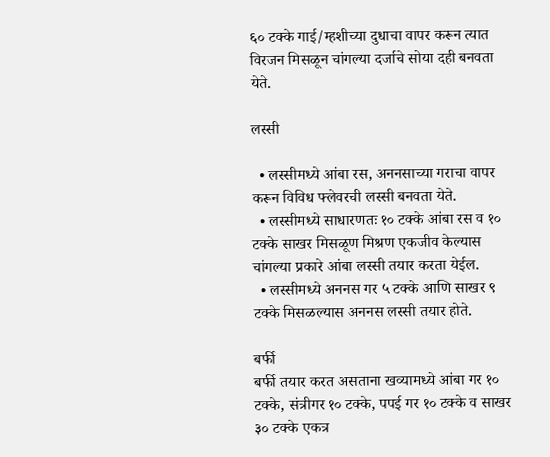६० टक्के गाई/म्हशीच्या दुधाचा वापर करून त्यात विरजन मिसळून चांगल्या दर्जाचे सोया दही बनवता येते.

लस्सी

  • लस्सीमध्ये आंबा रस, अननसाच्या गराचा वापर करून विविध फ्लेवरची लस्सी बनवता येते.
  • लस्सीमध्ये साधारणतः १० टक्के आंबा रस व १० टक्के साखर मिसळूण मिश्रण एकजीव केल्यास चांगल्या प्रकारे आंबा लस्सी तयार करता येईल.
  • लस्सीमध्ये अननस गर ५ टक्के आणि साखर ९ टक्के मिसळल्यास अननस लस्सी तयार होते.

बर्फी
बर्फी तयार करत असताना खव्यामध्ये आंबा गर १० टक्के, संत्रीगर १० टक्के, पपई गर १० टक्के व साखर ३० टक्के एकत्र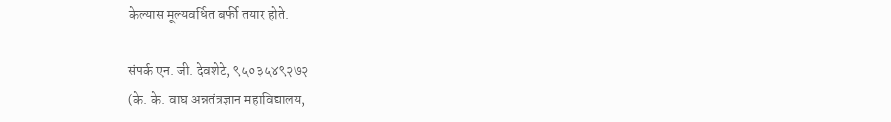केल्यास मूल्यवर्धित बर्फी तयार होते.

संपर्क एन. जी. देवशेटे, ९५०३५४९२७२
(के. के. वाघ अन्नतंत्रज्ञान महाविद्यालय,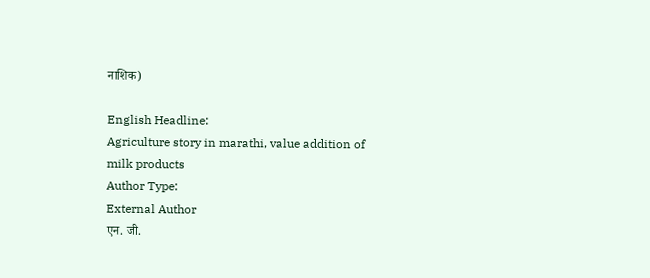नाशिक)

English Headline:
Agriculture story in marathi, value addition of milk products
Author Type:
External Author
एन. जी.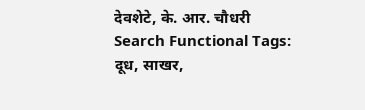देवशेटे, के. आर. चौधरी
Search Functional Tags:
दूध, साखर,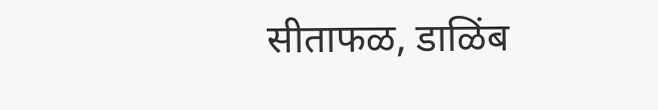सीताफळ, डाळिंब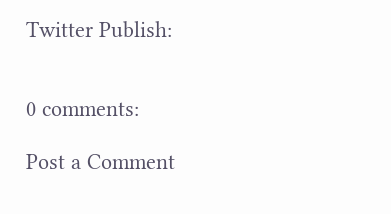Twitter Publish:


0 comments:

Post a Comment